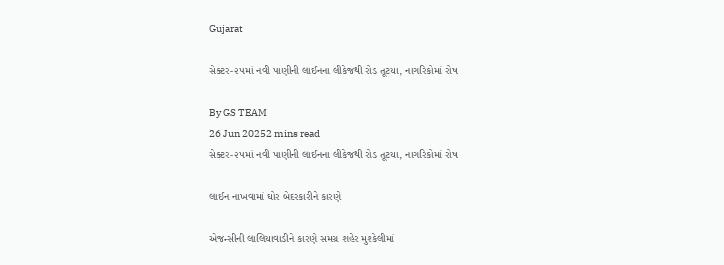Gujarat

સેક્ટર-૨૫માં નવી પાણીની લાઈનના લીકેજથી રોડ તૂટયા, નાગરિકોમાં રોષ

By GS TEAM
26 Jun 20252 mins read
સેક્ટર-૨૫માં નવી પાણીની લાઈનના લીકેજથી રોડ તૂટયા, નાગરિકોમાં રોષ

લાઈન નાખવામાં ઘોર બેદરકારીને કારણે

એજન્સીની લાલિયાવાડીને કારણે સમગ્ર શહેર મુશ્કેલીમાં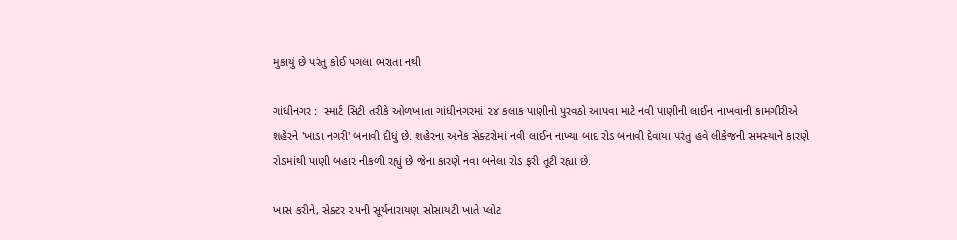મુકાયું છે પરંતુ કોઈ પગલા ભરાતા નથી

ગાંધીનગર :  સ્માર્ટ સિટી તરીકે ઓળખાતા ગાંધીનગરમાં ૨૪ કલાક પાણીનો પુરવઠો આપવા માટે નવી પાણીની લાઈન નાખવાની કામગીરીએ શહેરને 'ખાડા નગરી' બનાવી દીધું છે. શહેરના અનેક સેક્ટરોમાં નવી લાઈન નાખ્યા બાદ રોડ બનાવી દેવાયા પરંતુ હવે લીકેજની સમસ્યાને કારણે રોડમાંથી પાણી બહાર નીકળી રહ્યું છે જેના કારણે નવા બનેલા રોડ ફરી તૂટી રહ્યા છે.

ખાસ કરીને, સેક્ટર ૨૫ની સૂર્યનારાયણ સોસાયટી ખાતે પ્લોટ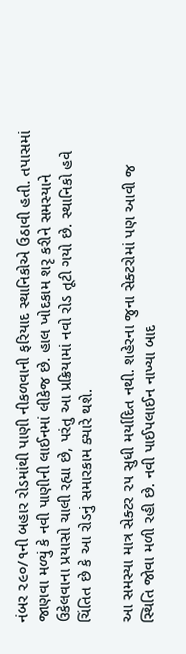નંબર ૨૯૦/૧ની બહાર રોડમાંથી પાણી નીકળવાની ફરિયાદ સ્થાનિકોએ ઉઠાવી હતી. તપાસમાં જાણવા મળ્યું કે નવી પાણીની લાઈનમાં લીકેજ છે. હાલ ખોદકામ શરૃ કરીને સમસ્યાને ઉકેલવાના પ્રયાસો ચાલી રહ્યા છે, પરંતુ આ પ્રક્રિયામાં નવો રોડ તૂટી ગયો છે. સ્થાનિકો હવે ચિંતિત છે કે આ રોડનું સમારકામ ક્યારે થશે.

આ સમસ્યા માત્ર સેક્ટર ૨૫ સુધી મર્યાદિત નથી. શહેરના જુના સેક્ટરોમાં પણ આવી જ સ્થિતિ જોવા મળી રહી છે. નવી પાઈપલાઈન નાખ્યા બાદ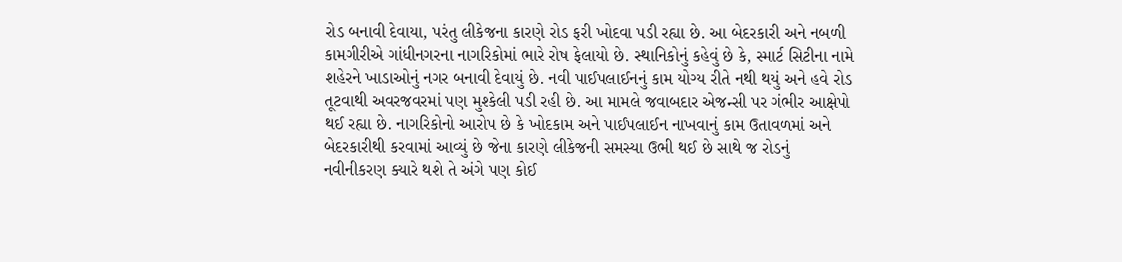રોડ બનાવી દેવાયા, પરંતુ લીકેજના કારણે રોડ ફરી ખોદવા પડી રહ્યા છે. આ બેદરકારી અને નબળી કામગીરીએ ગાંધીનગરના નાગરિકોમાં ભારે રોષ ફેલાયો છે. સ્થાનિકોનું કહેવું છે કે, સ્માર્ટ સિટીના નામે શહેરને ખાડાઓનું નગર બનાવી દેવાયું છે. નવી પાઈપલાઈનનું કામ યોગ્ય રીતે નથી થયું અને હવે રોડ તૂટવાથી અવરજવરમાં પણ મુશ્કેલી પડી રહી છે. આ મામલે જવાબદાર એજન્સી પર ગંભીર આક્ષેપો થઈ રહ્યા છે. નાગરિકોનો આરોપ છે કે ખોદકામ અને પાઈપલાઈન નાખવાનું કામ ઉતાવળમાં અને બેદરકારીથી કરવામાં આવ્યું છે જેના કારણે લીકેજની સમસ્યા ઉભી થઈ છે સાથે જ રોડનું નવીનીકરણ ક્યારે થશે તે અંગે પણ કોઈ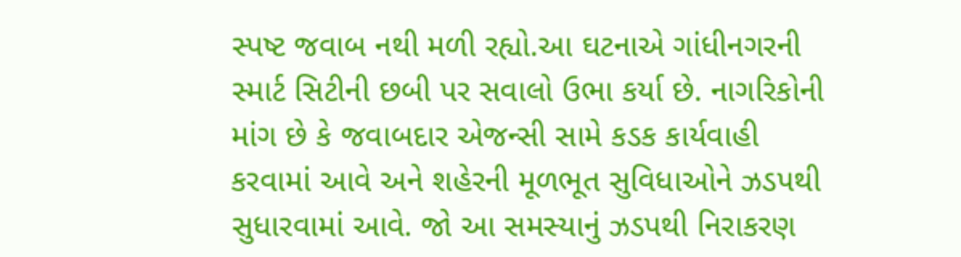સ્પષ્ટ જવાબ નથી મળી રહ્યો.આ ઘટનાએ ગાંધીનગરની સ્માર્ટ સિટીની છબી પર સવાલો ઉભા કર્યા છે. નાગરિકોની માંગ છે કે જવાબદાર એજન્સી સામે કડક કાર્યવાહી કરવામાં આવે અને શહેરની મૂળભૂત સુવિધાઓને ઝડપથી સુધારવામાં આવે. જો આ સમસ્યાનું ઝડપથી નિરાકરણ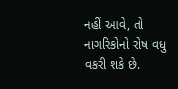નહીં આવે, તો નાગરિકોનો રોષ વધુ વકરી શકે છે.